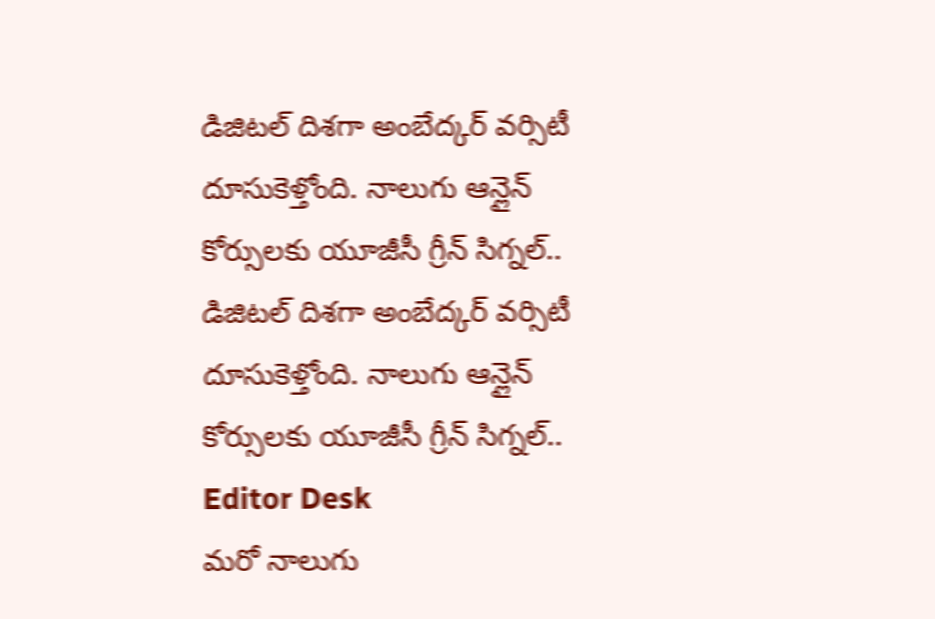డిజిటల్ దిశగా అంబేద్కర్ వర్సిటీ దూసుకెళ్తోంది. నాలుగు ఆన్లైన్ కోర్సులకు యూజీసీ గ్రీన్ సిగ్నల్..
డిజిటల్ దిశగా అంబేద్కర్ వర్సిటీ దూసుకెళ్తోంది. నాలుగు ఆన్లైన్ కోర్సులకు యూజీసీ గ్రీన్ సిగ్నల్..
Editor Desk
మరో నాలుగు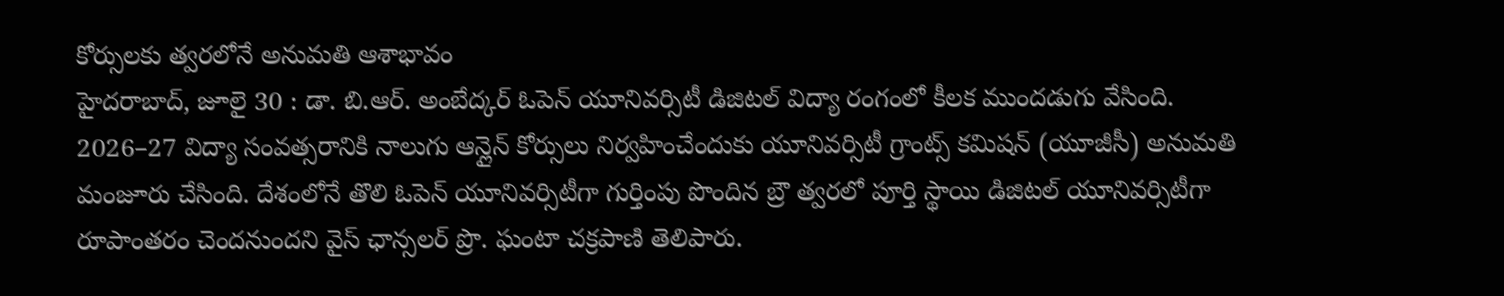కోర్సులకు త్వరలోనే అనుమతి ఆశాభావం
హైదరాబాద్, జూలై 30 : డా. బి.ఆర్. అంబేద్కర్ ఓపెన్ యూనివర్సిటీ డిజిటల్ విద్యా రంగంలో కీలక ముందడుగు వేసింది. 2026–27 విద్యా సంవత్సరానికి నాలుగు ఆన్లైన్ కోర్సులు నిర్వహించేందుకు యూనివర్సిటీ గ్రాంట్స్ కమిషన్ (యూజీసీ) అనుమతి మంజూరు చేసింది. దేశంలోనే తొలి ఓపెన్ యూనివర్సిటీగా గుర్తింపు పొందిన బ్రౌ త్వరలో పూర్తి స్థాయి డిజిటల్ యూనివర్సిటీగా రూపాంతరం చెందనుందని వైస్ ఛాన్సలర్ ప్రొ. ఘంటా చక్రపాణి తెలిపారు.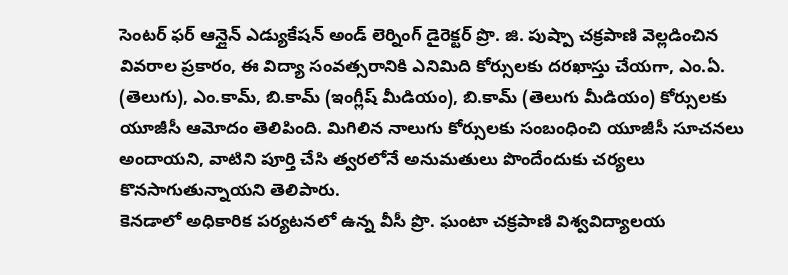సెంటర్ ఫర్ ఆన్లైన్ ఎడ్యుకేషన్ అండ్ లెర్నింగ్ డైరెక్టర్ ప్రొ. జి. పుష్పా చక్రపాణి వెల్లడించిన వివరాల ప్రకారం, ఈ విద్యా సంవత్సరానికి ఎనిమిది కోర్సులకు దరఖాస్తు చేయగా, ఎం.ఏ. (తెలుగు), ఎం.కామ్, బి.కామ్ (ఇంగ్లీష్ మీడియం), బి.కామ్ (తెలుగు మీడియం) కోర్సులకు యూజీసీ ఆమోదం తెలిపింది. మిగిలిన నాలుగు కోర్సులకు సంబంధించి యూజీసీ సూచనలు అందాయని, వాటిని పూర్తి చేసి త్వరలోనే అనుమతులు పొందేందుకు చర్యలు కొనసాగుతున్నాయని తెలిపారు.
కెనడాలో అధికారిక పర్యటనలో ఉన్న వీసీ ప్రొ. ఘంటా చక్రపాణి విశ్వవిద్యాలయ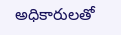అధికారులతో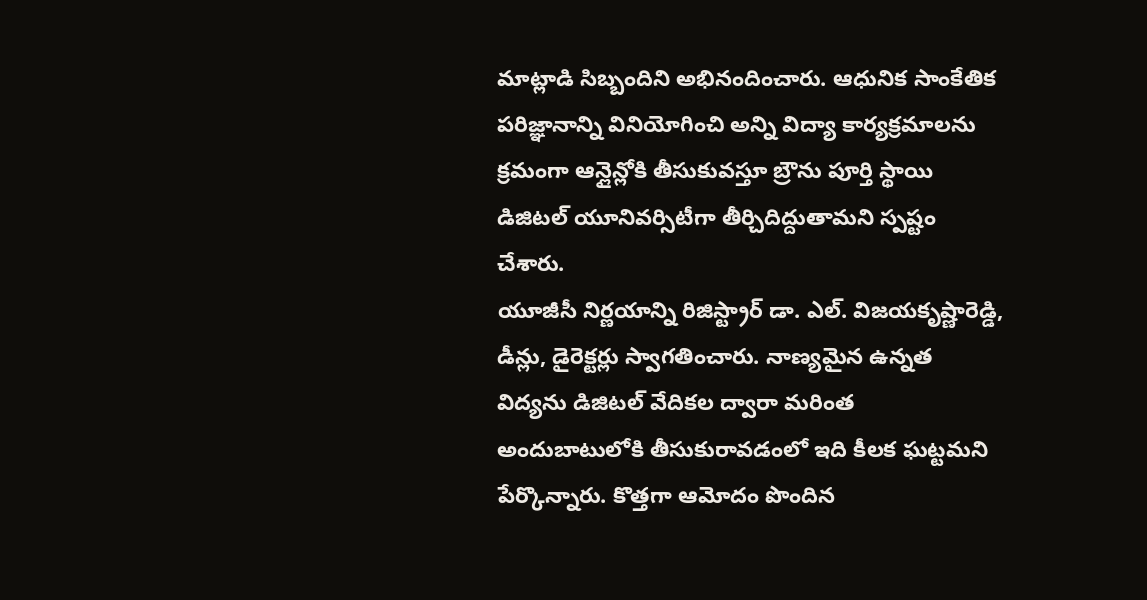మాట్లాడి సిబ్బందిని అభినందించారు. ఆధునిక సాంకేతిక పరిజ్ఞానాన్ని వినియోగించి అన్ని విద్యా కార్యక్రమాలను క్రమంగా ఆన్లైన్లోకి తీసుకువస్తూ బ్రౌను పూర్తి స్థాయి డిజిటల్ యూనివర్సిటీగా తీర్చిదిద్దుతామని స్పష్టం చేశారు.
యూజీసీ నిర్ణయాన్ని రిజిస్ట్రార్ డా. ఎల్. విజయకృష్ణారెడ్డి, డీన్లు, డైరెక్టర్లు స్వాగతించారు. నాణ్యమైన ఉన్నత విద్యను డిజిటల్ వేదికల ద్వారా మరింత అందుబాటులోకి తీసుకురావడంలో ఇది కీలక ఘట్టమని పేర్కొన్నారు. కొత్తగా ఆమోదం పొందిన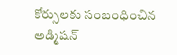కోర్సులకు సంబంధించిన అడ్మిషన్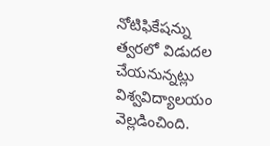నోటిఫికేషన్ను త్వరలో విడుదల చేయనున్నట్లు విశ్వవిద్యాలయం వెల్లడించింది.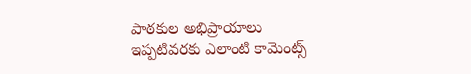పాఠకుల అభిప్రాయాలు
ఇప్పటివరకు ఎలాంటి కామెంట్స్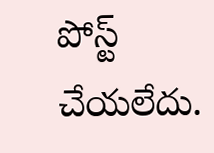పోస్ట్ చేయలేదు.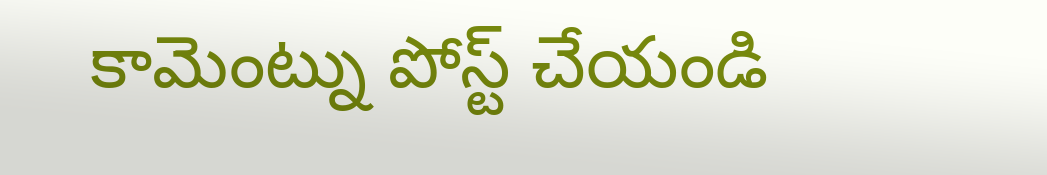కామెంట్ను పోస్ట్ చేయండి